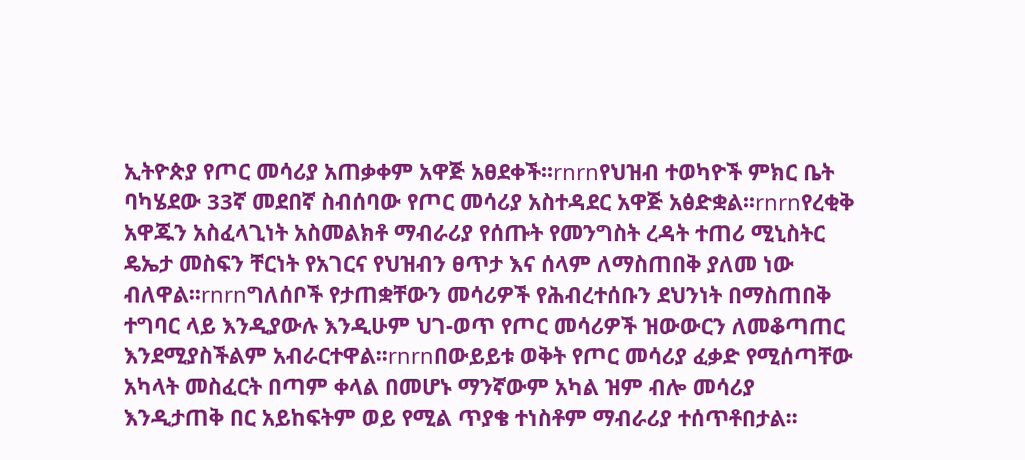ኢትዮጵያ የጦር መሳሪያ አጠቃቀም አዋጅ አፀደቀች፡፡rnrnየህዝብ ተወካዮች ምክር ቤት ባካሄደው 33ኛ መደበኛ ስብሰባው የጦር መሳሪያ አስተዳደር አዋጅ አፅድቋል፡፡rnrnየረቂቅ አዋጁን አስፈላጊነት አስመልክቶ ማብራሪያ የሰጡት የመንግስት ረዳት ተጠሪ ሚኒስትር ዴኤታ መስፍን ቸርነት የአገርና የህዝብን ፀጥታ እና ሰላም ለማስጠበቅ ያለመ ነው ብለዋል፡፡rnrnግለሰቦች የታጠቋቸውን መሳሪዎች የሕብረተሰቡን ደህንነት በማስጠበቅ ተግባር ላይ እንዲያውሉ እንዲሁም ህገ-ወጥ የጦር መሳሪዎች ዝውውርን ለመቆጣጠር እንደሚያስችልም አብራርተዋል፡፡rnrnበውይይቱ ወቅት የጦር መሳሪያ ፈቃድ የሚሰጣቸው አካላት መስፈርት በጣም ቀላል በመሆኑ ማንኛውም አካል ዝም ብሎ መሳሪያ እንዲታጠቅ በር አይከፍትም ወይ የሚል ጥያቄ ተነስቶም ማብራሪያ ተሰጥቶበታል፡፡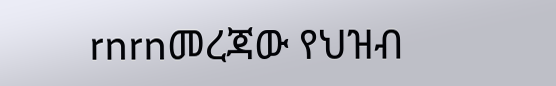rnrnመረጃው የህዝብ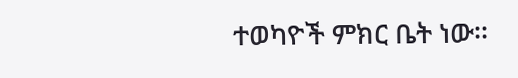ተወካዮች ምክር ቤት ነው፡፡